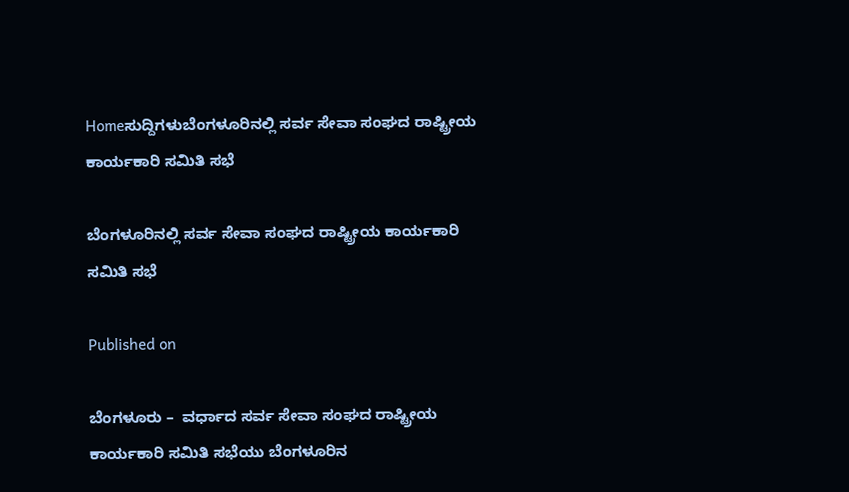Homeಸುದ್ದಿಗಳುಬೆಂಗಳೂರಿನಲ್ಲಿ ಸರ್ವ ಸೇವಾ ಸಂಘದ ರಾಷ್ಟ್ರೀಯ ಕಾರ್ಯಕಾರಿ ಸಮಿತಿ ಸಭೆ

ಬೆಂಗಳೂರಿನಲ್ಲಿ ಸರ್ವ ಸೇವಾ ಸಂಘದ ರಾಷ್ಟ್ರೀಯ ಕಾರ್ಯಕಾರಿ ಸಮಿತಿ ಸಭೆ

Published on

ಬೆಂಗಳೂರು –  ವರ್ಧಾದ ಸರ್ವ ಸೇವಾ ಸಂಘದ ರಾಷ್ಟ್ರೀಯ ಕಾರ್ಯಕಾರಿ ಸಮಿತಿ ಸಭೆಯು ಬೆಂಗಳೂರಿನ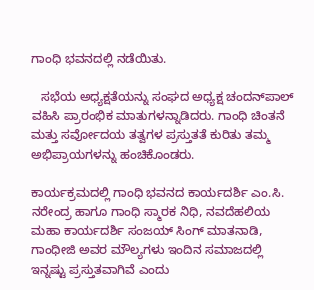ಗಾಂಧಿ ಭವನದಲ್ಲಿ ನಡೆಯಿತು.

   ಸಭೆಯ ಅಧ್ಯಕ್ಷತೆಯನ್ನು ಸಂಘದ ಅಧ್ಯಕ್ಷ ಚಂದನ್‌ಪಾಲ್ ವಹಿಸಿ ಪ್ರಾರಂಭಿಕ ಮಾತುಗಳನ್ನಾಡಿದರು. ಗಾಂಧಿ ಚಿಂತನೆ ಮತ್ತು ಸರ್ವೋದಯ ತತ್ವಗಳ ಪ್ರಸ್ತುತತೆ ಕುರಿತು ತಮ್ಮ ಅಭಿಪ್ರಾಯಗಳನ್ನು ಹಂಚಿಕೊಂಡರು.

ಕಾರ್ಯಕ್ರಮದಲ್ಲಿ ಗಾಂಧಿ ಭವನದ ಕಾರ್ಯದರ್ಶಿ ಎಂ.ಸಿ. ನರೇಂದ್ರ ಹಾಗೂ ಗಾಂಧಿ ಸ್ಮಾರಕ ನಿಧಿ, ನವದೆಹಲಿಯ ಮಹಾ ಕಾರ್ಯದರ್ಶಿ ಸಂಜಯ್ ಸಿಂಗ್ ಮಾತನಾಡಿ, ಗಾಂಧೀಜಿ ಅವರ ಮೌಲ್ಯಗಳು ಇಂದಿನ ಸಮಾಜದಲ್ಲಿ ಇನ್ನಷ್ಟು ಪ್ರಸ್ತುತವಾಗಿವೆ ಎಂದು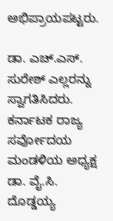ಅಭಿಪ್ರಾಯಪಟ್ಟರು.

ಡಾ. ಎಚ್.ಎಸ್. ಸುರೇಶ್ ಎಲ್ಲರನ್ನು ಸ್ವಾಗತಿಸಿದರು. ಕರ್ನಾಟಕ ರಾಜ್ಯ ಸರ್ವೋದಯ ಮಂಡಳಿಯ ಅಧ್ಯಕ್ಷ ಡಾ. ವೈ.ಸಿ. ದೊಡ್ಡಯ್ಯ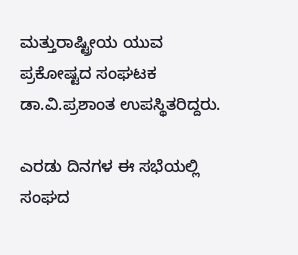ಮತ್ತುರಾಷ್ಟ್ರೀಯ ಯುವ ಪ್ರಕೋಷ್ಟದ ಸಂಘಟಕ ಡಾ.ವಿ.ಪ್ರಶಾಂತ ಉಪಸ್ಥಿತರಿದ್ದರು.

ಎರಡು ದಿನಗಳ ಈ ಸಭೆಯಲ್ಲಿ ಸಂಘದ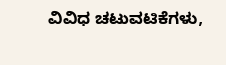ವಿವಿಧ ಚಟುವಟಿಕೆಗಳು,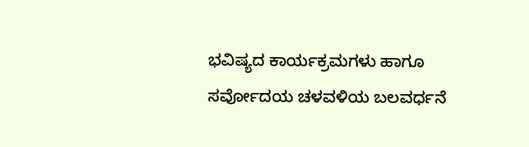ಭವಿಷ್ಯದ ಕಾರ್ಯಕ್ರಮಗಳು ಹಾಗೂ ಸರ್ವೋದಯ ಚಳವಳಿಯ ಬಲವರ್ಧನೆ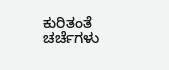ಕುರಿತಂತೆ ಚರ್ಚೆಗಳು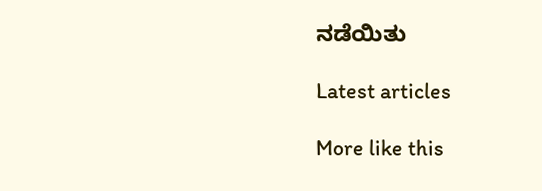ನಡೆಯಿತು

Latest articles

More like this